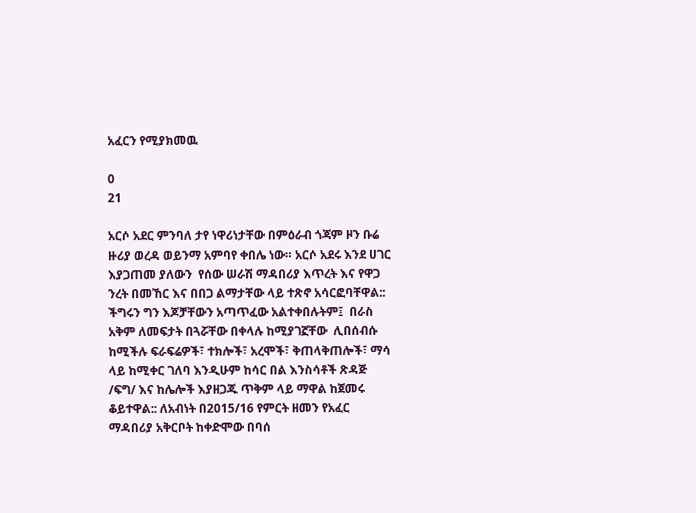አፈርን የሚያክመዉ

0
21

አርሶ አደር ምንባለ ታየ ነዋሪነታቸው በምዕራብ ጎጃም ዞን ቡሬ ዙሪያ ወረዳ ወይንማ አምባየ ቀበሌ ነው። አርሶ አደሩ እንደ ሀገር እያጋጠመ ያለውን  የሰው ሠራሽ ማዳበሪያ እጥረት እና የዋጋ ንረት በመኸር እና በበጋ ልማታቸው ላይ ተጽኖ አሳርፎባቸዋል:: ችግሩን ግን እጆቻቸውን አጣጥፈው አልተቀበሉትም፤  በራስ አቅም ለመፍታት በጓሯቸው በቀላሉ ከሚያገኟቸው  ሊበሰብሱ ከሚችሉ ፍራፍሬዎች፣ ተክሎች፣ አረሞች፣ ቅጠላቅጠሎች፣ ማሳ ላይ ከሚቀር ገለባ እንዲሁም ከሳር በል እንስሳቶች ጽዳጅ /ፍግ/ እና ከሌሎች እያዘጋጁ ጥቅም ላይ ማዋል ከጀመሩ ቆይተዋል:: ለአብነት በ2015/16 የምርት ዘመን የአፈር ማዳበሪያ አቅርቦት ከቀድሞው በባሰ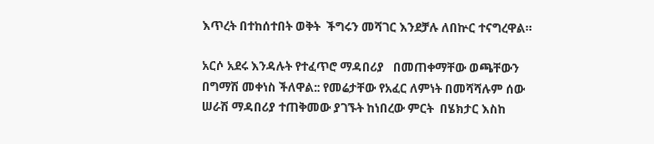እጥረት በተከሰተበት ወቅት  ችግሩን መሻገር እንደቻሉ ለበኵር ተናግረዋል።

አርሶ አደሩ እንዳሉት የተፈጥሮ ማዳበሪያ   በመጠቀማቸው ወጫቸውን በግማሽ መቀነስ ችለዋል:: የመሬታቸው የአፈር ለምነት በመሻሻሉም ሰው ሠራሽ ማዳበሪያ ተጠቅመው ያገኙት ከነበረው ምርት  በሄክታር እስከ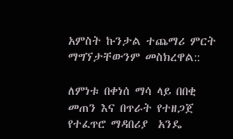አምስት ኩንታል ተጨማሪ ምርት ማግኘታቸውንም መስክረዋል::

ለምነቱ በቀነሰ ማሳ ላይ በበቂ መጠን እና በጥራት የተዘጋጀ  የተፈጥሮ ማዳበሪያ  አንዴ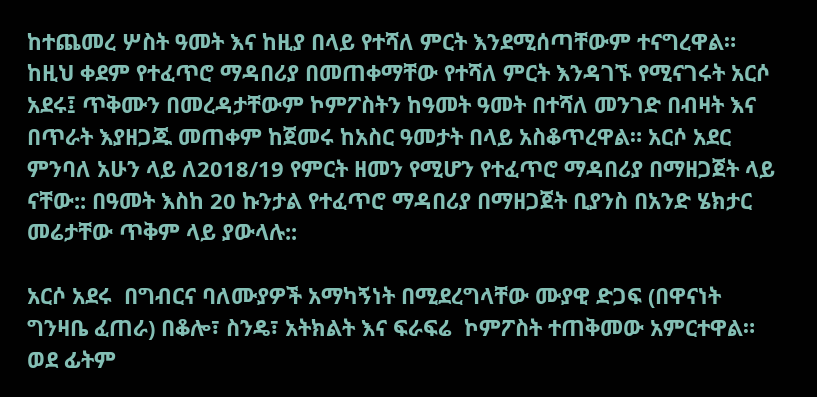ከተጨመረ ሦስት ዓመት እና ከዚያ በላይ የተሻለ ምርት እንደሚሰጣቸውም ተናግረዋል። ከዚህ ቀደም የተፈጥሮ ማዳበሪያ በመጠቀማቸው የተሻለ ምርት እንዳገኙ የሚናገሩት አርሶ አደሩ፤ ጥቅሙን በመረዳታቸውም ኮምፖስትን ከዓመት ዓመት በተሻለ መንገድ በብዛት እና በጥራት እያዘጋጁ መጠቀም ከጀመሩ ከአስር ዓመታት በላይ አስቆጥረዋል። አርሶ አደር ምንባለ አሁን ላይ ለ2018/19 የምርት ዘመን የሚሆን የተፈጥሮ ማዳበሪያ በማዘጋጀት ላይ ናቸው:: በዓመት እስከ 20 ኩንታል የተፈጥሮ ማዳበሪያ በማዘጋጀት ቢያንስ በአንድ ሄክታር መሬታቸው ጥቅም ላይ ያውላሉ::

አርሶ አደሩ  በግብርና ባለሙያዎች አማካኝነት በሚደረግላቸው ሙያዊ ድጋፍ (በዋናነት ግንዛቤ ፈጠራ) በቆሎ፣ ስንዴ፣ አትክልት እና ፍራፍሬ  ኮምፖስት ተጠቅመው አምርተዋል። ወደ ፊትም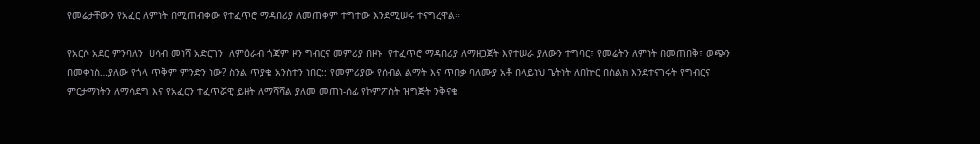የመሬታቸውን የአፈር ለምነት በሚጠብቀው የተፈጥሮ ማዳበሪያ ለመጠቀም ተግተው እንደሚሠሩ ተናግረዋል።

የአርሶ አደር ምንባለን  ሀሳብ መነሻ አድርገን  ለምዕራብ ጎጃም ዞን ግብርና መምሪያ በዞኑ  የተፈጥሮ ማዳበሪያ ለማዘጋጀት እየተሠራ ያለውን ተግባር፣ የመሬትን ለምነት በመጠበቅ፣ ወጭን በመቀነስ…ያለው የጎላ ጥቅም ምንድን ነው? ስንል ጥያቄ አንስተን ነበር:: የመምሪያው የሰብል ልማት እና ጥበቃ ባለሙያ አቶ በላይነህ ጌትነት ለበኵር በስልክ እንደተናገሩት የግብርና ምርታማነትን ለማሳደግ እና የአፈርን ተፈጥሯዊ ይዘት ለማሻሻል ያለመ መጠነ-ሰፊ የኮምፖስት ዝግጅት ንቅናቄ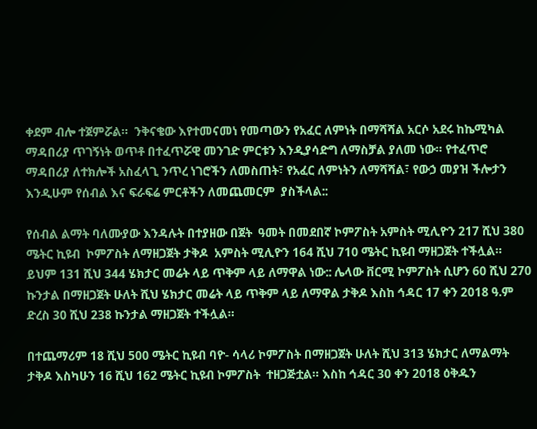ቀደም ብሎ ተጀምሯል።  ንቅናቄው እየተመናመነ የመጣውን የአፈር ለምነት በማሻሻል አርሶ አደሩ ከኬሚካል ማዳበሪያ ጥገኝነት ወጥቶ በተፈጥሯዊ መንገድ ምርቱን እንዲያሳድግ ለማስቻል ያለመ ነው። የተፈጥሮ ማዳበሪያ ለተክሎች አስፈላጊ ንጥረ ነገሮችን ለመስጠት፣ የአፈር ለምነትን ለማሻሻል፣ የውኃ መያዝ ችሎታን እንዲሁም የሰብል እና ፍራፍሬ ምርቶችን ለመጨመርም  ያስችላል::

የሰብል ልማት ባለሙያው እንዳሉት በተያዘው በጀት  ዓመት በመደበኛ ኮምፖስት አምስት ሚሊዮን 217 ሺህ 380 ሜትር ኪዩብ  ኮምፖስት ለማዘጋጀት ታቅዶ  አምስት ሚሊዮን 164 ሺህ 710 ሜትር ኪዩብ ማዘጋጀት ተችሏል። ይህም 131 ሺህ 344 ሄክታር መሬት ላይ ጥቅም ላይ ለማዋል ነው:: ሌላው ቨርሚ ኮምፖስት ሲሆን 60 ሺህ 270 ኩንታል በማዘጋጀት ሁለት ሺህ ሄክታር መሬት ላይ ጥቅም ላይ ለማዋል ታቅዶ እስከ ኅዳር 17 ቀን 2018 ዓ.ም ድረስ 30 ሺህ 238 ኩንታል ማዘጋጀት ተችሏል።

በተጨማሪም 18 ሺህ 500 ሜትር ኪዩብ ባዮ- ሳላሪ ኮምፖስት በማዘጋጀት ሁለት ሺህ 313 ሄክታር ለማልማት ታቅዶ እስካሁን 16 ሺህ 162 ሜትር ኪዩብ ኮምፖስት  ተዘጋጅቷል። እስከ ኅዳር 30 ቀን 2018 ዕቅዱን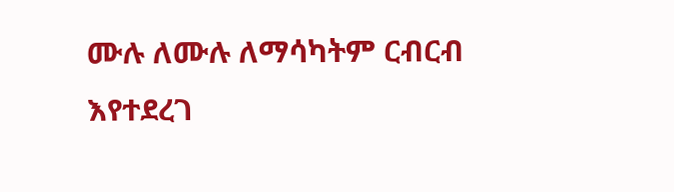ሙሉ ለሙሉ ለማሳካትም ርብርብ እየተደረገ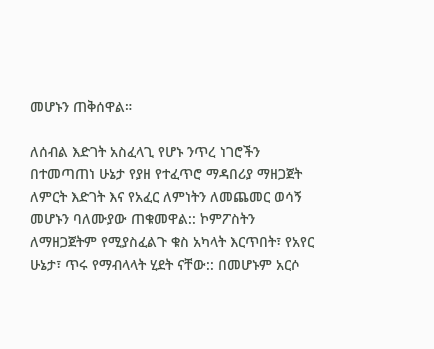መሆኑን ጠቅሰዋል።

ለሰብል እድገት አስፈላጊ የሆኑ ንጥረ ነገሮችን በተመጣጠነ ሁኔታ የያዘ የተፈጥሮ ማዳበሪያ ማዘጋጀት ለምርት እድገት እና የአፈር ለምነትን ለመጨመር ወሳኝ መሆኑን ባለሙያው ጠቁመዋል:: ኮምፖስትን ለማዘጋጀትም የሚያስፈልጉ ቁስ አካላት እርጥበት፣ የአየር ሁኔታ፣ ጥሩ የማብላላት ሂደት ናቸው:: በመሆኑም አርሶ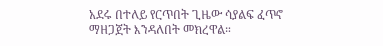አደሩ በተለይ የርጥበት ጊዜው ሳያልፍ ፈጥኖ ማዘጋጀት እንዳለበት መክረዋል።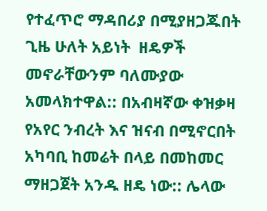የተፈጥሮ ማዳበሪያ በሚያዘጋጁበት ጊዜ ሁለት አይነት  ዘዴዎች መኖራቸውንም ባለሙያው  አመላክተዋል:: በአብዛኛው ቀዝቃዛ የአየር ንብረት እና ዝናብ በሚኖርበት አካባቢ ከመሬት በላይ በመከመር ማዘጋጀት አንዱ ዘዴ ነው:: ሌላው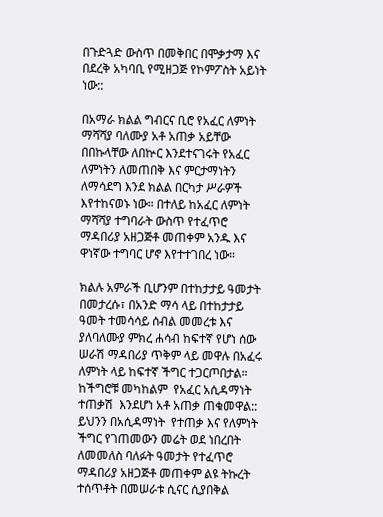በጉድጓድ ውስጥ በመቅበር በሞቃታማ እና በደረቅ አካባቢ የሚዘጋጅ የኮምፖስት አይነት ነው::

በአማራ ክልል ግብርና ቢሮ የአፈር ለምነት ማሻሻያ ባለሙያ አቶ አጠቃ አይቸው በበኩላቸው ለበኵር እንደተናገሩት የአፈር ለምነትን ለመጠበቅ እና ምርታማነትን ለማሳደግ እንደ ክልል በርካታ ሥራዎች እየተከናወኑ ነው። በተለይ ከአፈር ለምነት ማሻሻያ ተግባራት ውስጥ የተፈጥሮ ማዳበሪያ አዘጋጅቶ መጠቀም አንዱ እና ዋነኛው ተግባር ሆኖ እየተተገበረ ነው።

ክልሉ አምራች ቢሆንም በተከታታይ ዓመታት በመታረሱ፣ በአንድ ማሳ ላይ በተከታታይ ዓመት ተመሳሳይ ሰብል መመረቱ እና  ያለባለሙያ ምክረ ሐሳብ ከፍተኛ የሆነ ሰው ሠራሽ ማዳበሪያ ጥቅም ላይ መዋሉ በአፈሩ  ለምነት ላይ ከፍተኛ ችግር ተጋርጦበታል። ከችግሮቹ መካከልም  የአፈር አሲዳማነት ተጠቃሽ  እንደሆነ አቶ አጠቃ ጠቁመዋል:: ይህንን በአሲዳማነት  የተጠቃ እና የለምነት ችግር የገጠመውን መሬት ወደ ነበረበት ለመመለስ ባለፉት ዓመታት የተፈጥሮ ማዳበሪያ አዘጋጅቶ መጠቀም ልዩ ትኩረት ተሰጥቶት በመሠራቱ ሲናር ሲያበቅል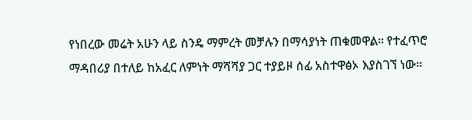የነበረው መሬት አሁን ላይ ስንዴ ማምረት መቻሉን በማሳያነት ጠቁመዋል። የተፈጥሮ ማዳበሪያ በተለይ ከአፈር ለምነት ማሻሻያ ጋር ተያይዞ ሰፊ አስተዋፅኦ እያስገኘ ነው።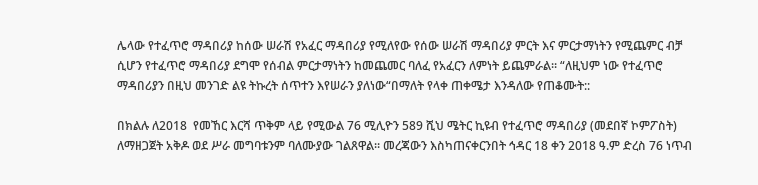ሌላው የተፈጥሮ ማዳበሪያ ከሰው ሠራሽ የአፈር ማዳበሪያ የሚለየው የሰው ሠራሽ ማዳበሪያ ምርት እና ምርታማነትን የሚጨምር ብቻ ሲሆን የተፈጥሮ ማዳበሪያ ደግሞ የሰብል ምርታማነትን ከመጨመር ባለፈ የአፈርን ለምነት ይጨምራል። “ለዚህም ነው የተፈጥሮ ማዳበሪያን በዚህ መንገድ ልዩ ትኩረት ሰጥተን እየሠራን ያለነው“በማለት የላቀ ጠቀሜታ እንዳለው የጠቆሙት::

በክልሉ ለ2018  የመኸር እርሻ ጥቅም ላይ የሚውል 76 ሚሊዮን 589 ሺህ ሜትር ኪዩብ የተፈጥሮ ማዳበሪያ (መደበኛ ኮምፖስት) ለማዘጋጀት አቅዶ ወደ ሥራ መግባቱንም ባለሙያው ገልጸዋል። መረጃውን እስካጠናቀርንበት ኅዳር 18 ቀን 2018 ዓ.ም ድረስ 76 ነጥብ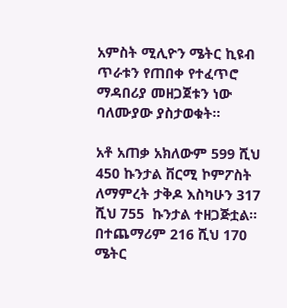አምስት ሚሊዮን ሜትር ኪዩብ ጥራቱን የጠበቀ የተፈጥሮ ማዳበሪያ መዘጋጀቱን ነው ባለሙያው ያስታወቁት።

አቶ አጠቃ አክለውም 599 ሺህ 450 ኩንታል ቨርሚ ኮምፖስት ለማምረት ታቅዶ እስካሁን 317 ሺህ 755  ኩንታል ተዘጋጅቷል። በተጨማሪም 216 ሺህ 170 ሜትር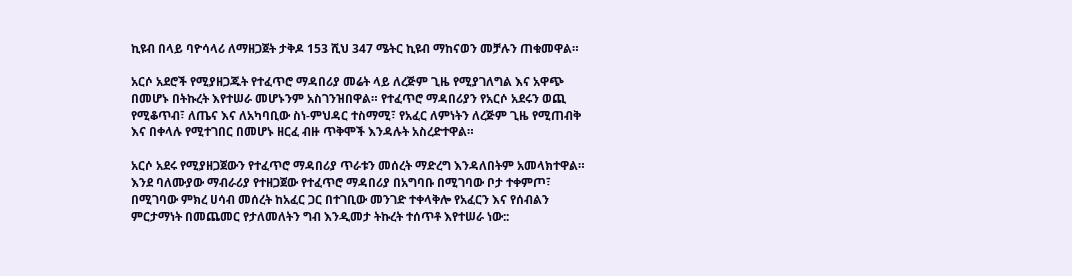ኪዩብ በላይ ባዮሳላሪ ለማዘጋጀት ታቅዶ 153 ሺህ 347 ሜትር ኪዩብ ማከናወን መቻሉን ጠቁመዋል።

አርሶ አደሮች የሚያዘጋጁት የተፈጥሮ ማዳበሪያ መሬት ላይ ለረጅም ጊዜ የሚያገለግል እና አዋጭ በመሆኑ በትኩረት እየተሠራ መሆኑንም አስገንዝበዋል። የተፈጥሮ ማዳበሪያን የአርሶ አደሩን ወጪ የሚቆጥብ፣ ለጤና እና ለአካባቢው ስነ-ምህዳር ተስማሚ፣ የአፈር ለምነትን ለረጅም ጊዜ የሚጠብቅ እና በቀላሉ የሚተገበር በመሆኑ ዘርፈ ብዙ ጥቅሞች እንዳሉት አስረድተዋል።

አርሶ አደሩ የሚያዘጋጀውን የተፈጥሮ ማዳበሪያ ጥራቱን መሰረት ማድረግ እንዳለበትም አመላክተዋል። እንደ ባለሙያው ማብራሪያ የተዘጋጀው የተፈጥሮ ማዳበሪያ በአግባቡ በሚገባው ቦታ ተቀምጦ፣ በሚገባው ምክረ ሀሳብ መሰረት ከአፈር ጋር በተገቢው መንገድ ተቀላቅሎ የአፈርን እና የሰብልን ምርታማነት በመጨመር የታለመለትን ግብ እንዲመታ ትኩረት ተሰጥቶ እየተሠራ ነው::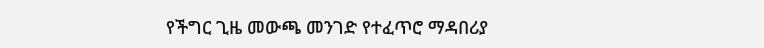የችግር ጊዜ መውጫ መንገድ የተፈጥሮ ማዳበሪያ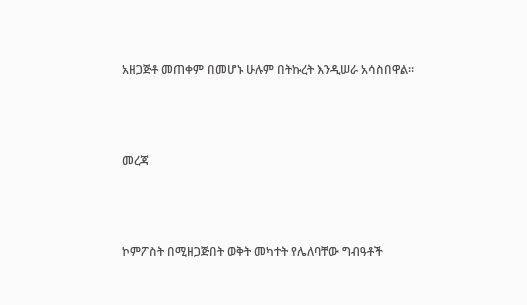አዘጋጅቶ መጠቀም በመሆኑ ሁሉም በትኩረት እንዲሠራ አሳስበዋል።



መረጃ



ኮምፖስት በሚዘጋጅበት ወቅት መካተት የሌለባቸው ግብዓቶች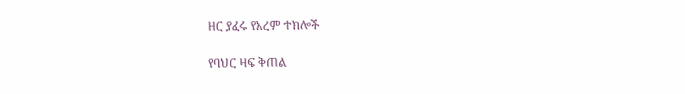ዘር ያፈሩ የአረም ተክሎች

የባህር ዛፍ ቅጠል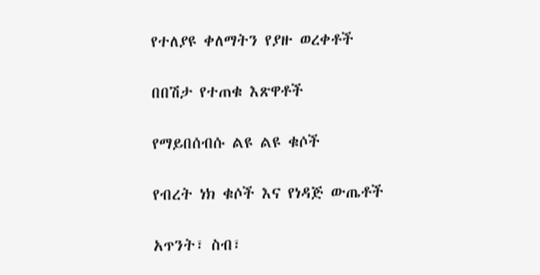የተለያዩ ቀለማትን የያዙ ወረቀቶች

በበሽታ የተጠቁ እጽዋቶች

የማይበሰብሱ ልዩ ልዩ ቁሶች

የብረት ነክ ቁሶች እና የነዳጅ ውጤቶች

አጥንት፣ ስብ፣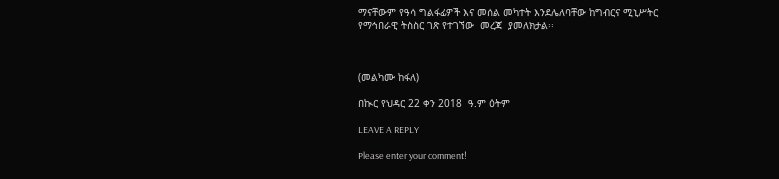ማናቸውም የዓሳ ግልፋፊዎች እና መሰል መካተት እንደሌለባቸው ከግብርና ሚኒሥትር የማኅበራዊ ትስስር ገጽ የተገኘው  መረጃ  ያመለክታል፡፡



(መልካሙ ከፋለ)

በኲር የህዳር 22 ቀን 2018  ዓ.ም ዕትም

LEAVE A REPLY

Please enter your comment!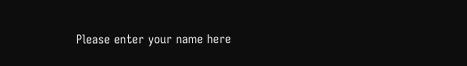Please enter your name here